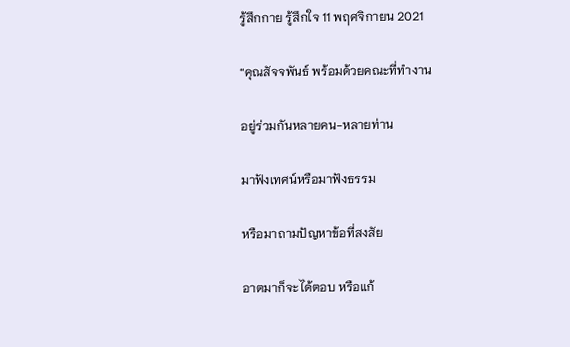รู้สึกกาย รู้สึกใจ 11 พฤศจิกายน 2021

“คุณสัจจพันธ์ พร้อมด้วยคณะที่ทำงาน

อยู่ร่วมกันหลายคน-หลายท่าน

มาฟังเทศน์หรือมาฟังธรรม

หรือมาถามปัญหาข้อที่สงสัย

อาตมาก็จะได้ตอบ หรือแก้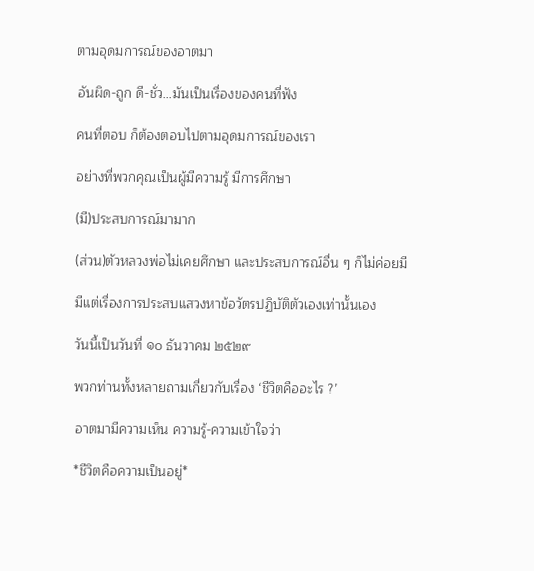ตามอุดมการณ์ของอาตมา

อันผิด-ถูก ดี-ชั่ว…มันเป็นเรื่องของคนที่ฟัง

คนที่ตอบ ก็ต้องตอบไปตามอุดมการณ์ของเรา

อย่างที่พวกคุณเป็นผู้มีความรู้ มีการศึกษา

(มี)ประสบการณ์มามาก

(ส่วน)ตัวหลวงพ่อไม่เคยศึกษา และประสบการณ์อื่น ๆ ก็ไม่ค่อยมี

มีแต่เรื่องการประสบแสวงหาข้อวัตรปฏิบัติตัวเองเท่านั้นเอง

วันนี้เป็นวันที่ ๑๐ ธันวาคม ๒๕๒๙

พวกท่านทั้งหลายถามเกี่ยวกับเรื่อง ‘ชีวิตคืออะไร ?’

อาตมามีความเห็น ความรู้-ความเข้าใจว่า

*ชีวิตคือความเป็นอยู่*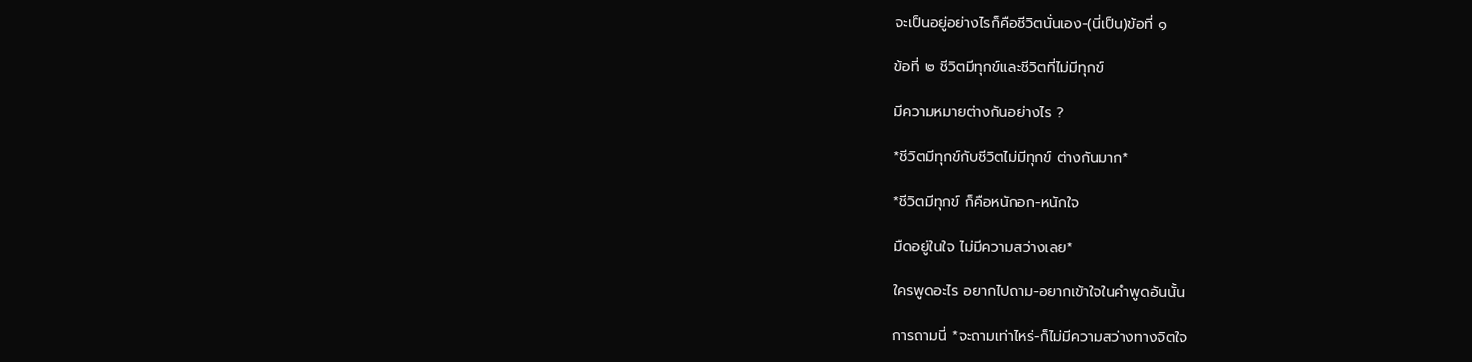จะเป็นอยู่อย่างไรก็คือชีวิตนั่นเอง-(นี่เป็น)ข้อที่ ๑

ข้อที่ ๒ ชีวิตมีทุกข์และชีวิตที่ไม่มีทุกข์

มีความหมายต่างกันอย่างไร ?

*ชีวิตมีทุกข์กับชีวิตไม่มีทุกข์ ต่างกันมาก*

*ชีวิตมีทุกข์ ก็คือหนักอก-หนักใจ

มืดอยู่ในใจ ไม่มีความสว่างเลย*

ใครพูดอะไร อยากไปถาม-อยากเข้าใจในคำพูดอันนั้น

การถามนี่ *จะถามเท่าไหร่-ก็ไม่มีความสว่างทางจิตใจ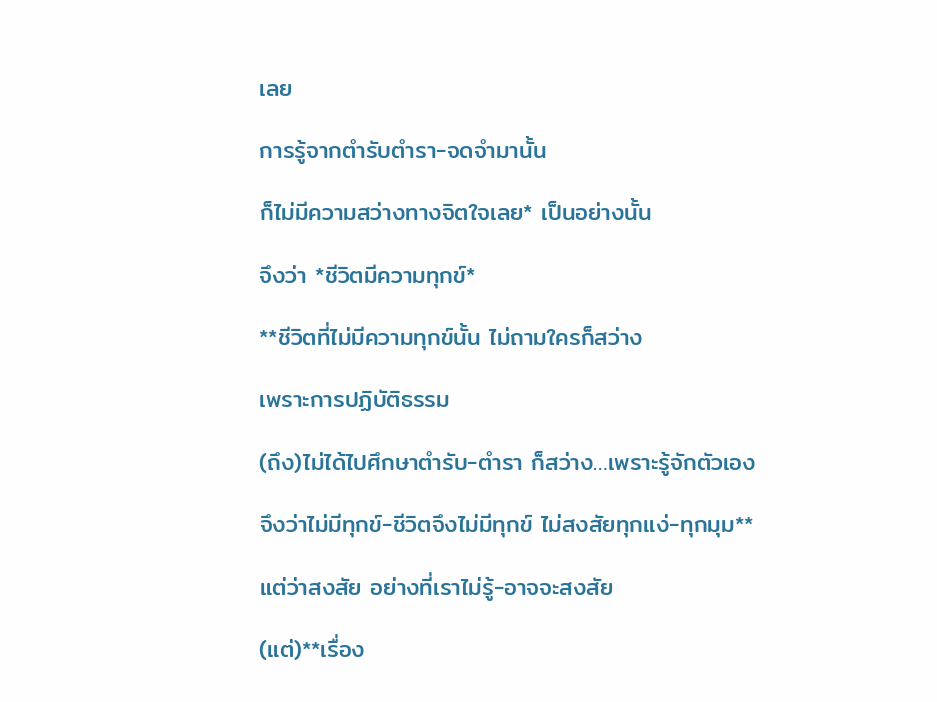เลย

การรู้จากตำรับตำรา-จดจำมานั้น

ก็ไม่มีความสว่างทางจิตใจเลย* เป็นอย่างนั้น

จึงว่า *ชีวิตมีความทุกข์*

**ชีวิตที่ไม่มีความทุกข์นั้น ไม่ถามใครก็สว่าง

เพราะการปฏิบัติธรรม

(ถึง)ไม่ได้ไปศึกษาตำรับ-ตำรา ก็สว่าง…เพราะรู้จักตัวเอง

จึงว่าไม่มีทุกข์-ชีวิตจึงไม่มีทุกข์ ไม่สงสัยทุกแง่-ทุกมุม**

แต่ว่าสงสัย อย่างที่เราไม่รู้-อาจจะสงสัย

(แต่)**เรื่อง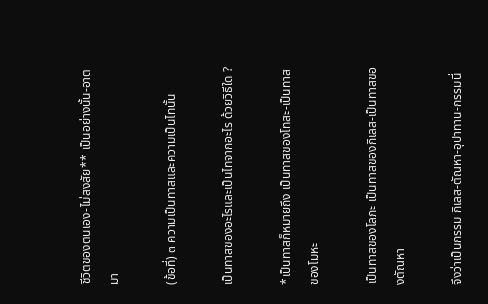ชีวิตของตนเอง-ไม่สงสัย** เป็นอย่างนั้น-อาตมา

(ข้อที่) ๓ ความเป็นทาสและความเป็นไทนั้น

เป็นทาสของอะไรและเป็นไทจากอะไร ด้วยวิธีใด ?

*เป็นทาสก็หมายถึง เป็นทาสของโทสะ-เป็นทาสของโมหะ

เป็นทาสของโลภะ เป็นทาสของกิเลส-เป็นทาสของตัณหา

จึงว่าเป็นกรรม กิเลส-ตัณหา-อุปาทาน-กรรมนี่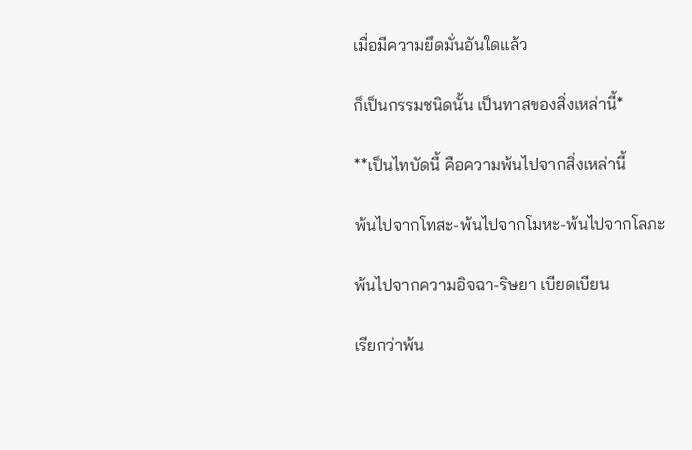เมื่อมีความยึดมั่นอันใดแล้ว

ก็เป็นกรรมชนิดนั้น เป็นทาสของสิ่งเหล่านี้*

**เป็นไทบัดนี้ คือความพ้นไปจากสิ่งเหล่านี้

พ้นไปจากโทสะ-พ้นไปจากโมหะ-พ้นไปจากโลภะ

พ้นไปจากความอิจฉา-ริษยา เบียดเบียน

เรียกว่าพ้น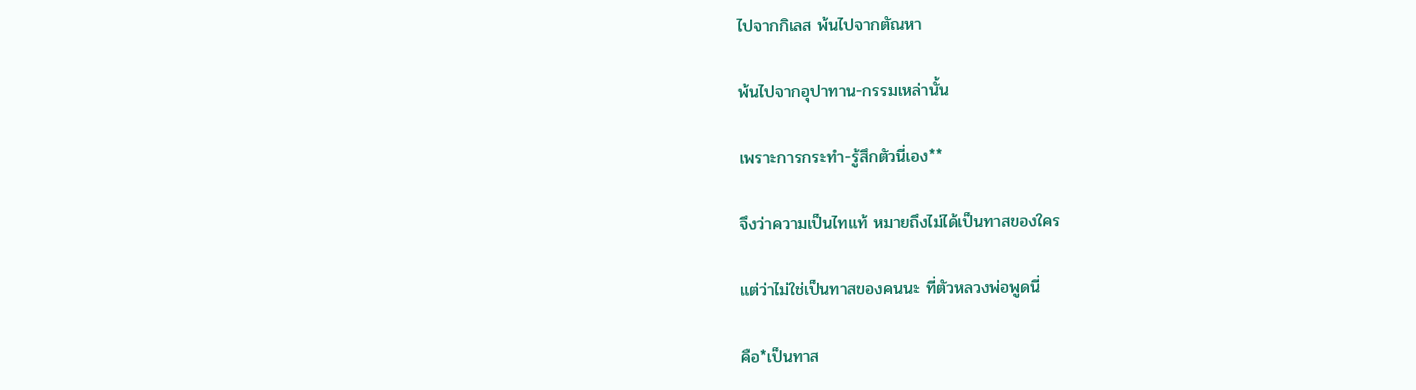ไปจากกิเลส พ้นไปจากตัณหา

พ้นไปจากอุปาทาน-กรรมเหล่านั้น

เพราะการกระทำ-รู้สึกตัวนี่เอง**

จึงว่าความเป็นไทแท้ หมายถึงไม่ได้เป็นทาสของใคร

แต่ว่าไม่ใช่เป็นทาสของคนนะ ที่ตัวหลวงพ่อพูดนี่

คือ*เป็นทาส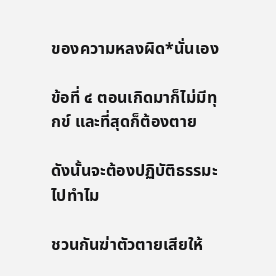ของความหลงผิด*นั่นเอง

ข้อที่ ๔ ตอนเกิดมาก็ไม่มีทุกข์ และที่สุดก็ต้องตาย

ดังนั้นจะต้องปฏิบัติธรรมะไปทำไม

ชวนกันฆ่าตัวตายเสียให้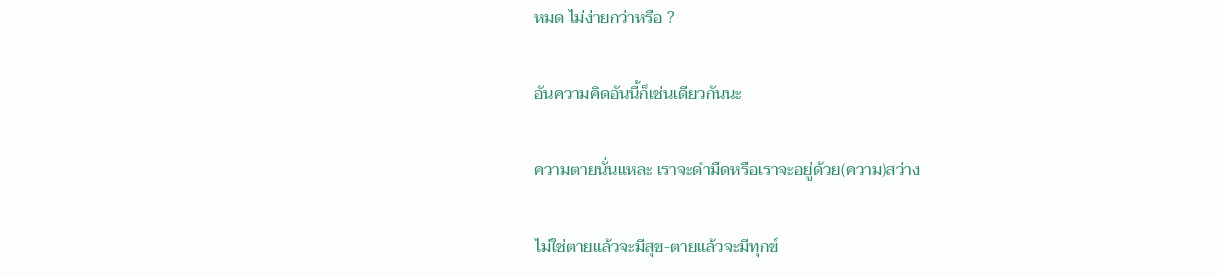หมด ไม่ง่ายกว่าหรือ ?

อันความคิดอันนี้ก็เช่นเดียวกันนะ

ความตายนั่นแหละ เราจะดำมืดหรือเราจะอยู่ด้วย(ความ)สว่าง

ไม่ใช่ตายแล้วจะมีสุข-ตายแล้วจะมีทุกข์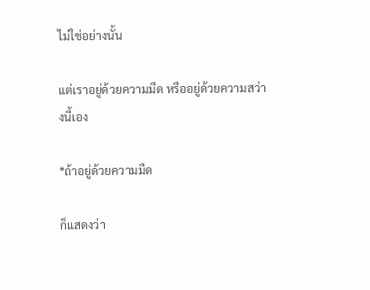ไม่ใช่อย่างนั้น

แต่เราอยู่ด้วยความมืด หรืออยู่ด้วยความสว่างนี้เอง

*ถ้าอยู่ด้วยความมืด

ก็แสดงว่า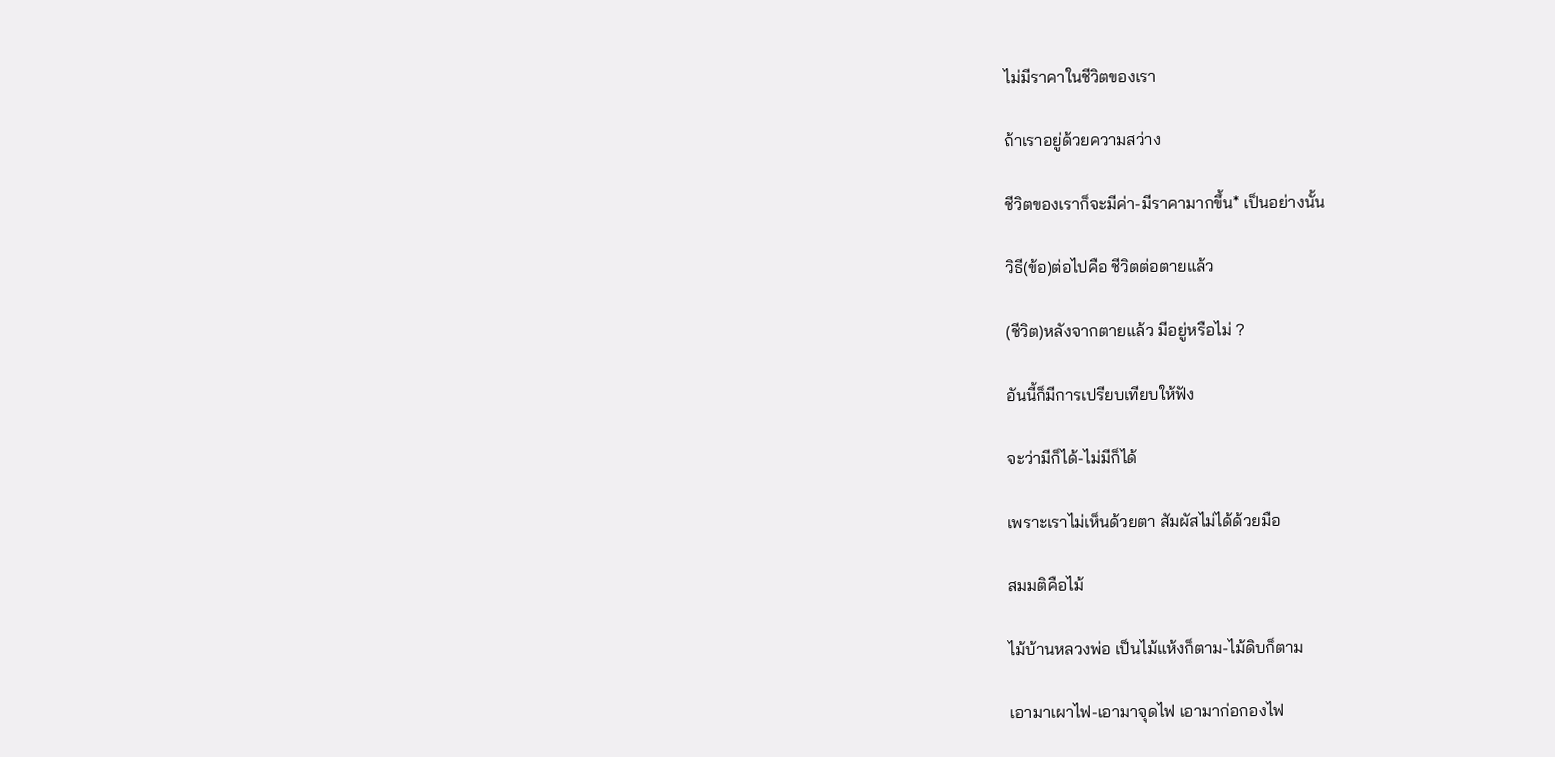ไม่มีราคาในชีวิตของเรา

ถ้าเราอยู่ด้วยความสว่าง

ชีวิตของเราก็จะมีค่า-มีราคามากขึ้น* เป็นอย่างนั้น

วิธี(ข้อ)ต่อไปคือ ชีวิตต่อตายแล้ว

(ชีวิต)หลังจากตายแล้ว มีอยู่หรือไม่ ?

อันนี้ก็มีการเปรียบเทียบให้ฟัง

จะว่ามีก็ได้-ไม่มีก็ได้

เพราะเราไม่เห็นด้วยตา สัมผัสไม่ได้ด้วยมือ

สมมติคือไม้

ไม้บ้านหลวงพ่อ เป็นไม้แห้งก็ตาม-ไม้ดิบก็ตาม

เอามาเผาไฟ-เอามาจุดไฟ เอามาก่อกองไฟ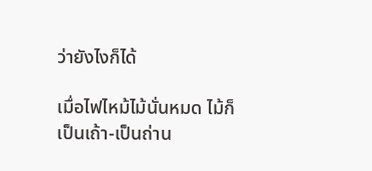ว่ายังไงก็ได้

เมื่อไฟไหม้ไม้นั่นหมด ไม้ก็เป็นเถ้า-เป็นถ่าน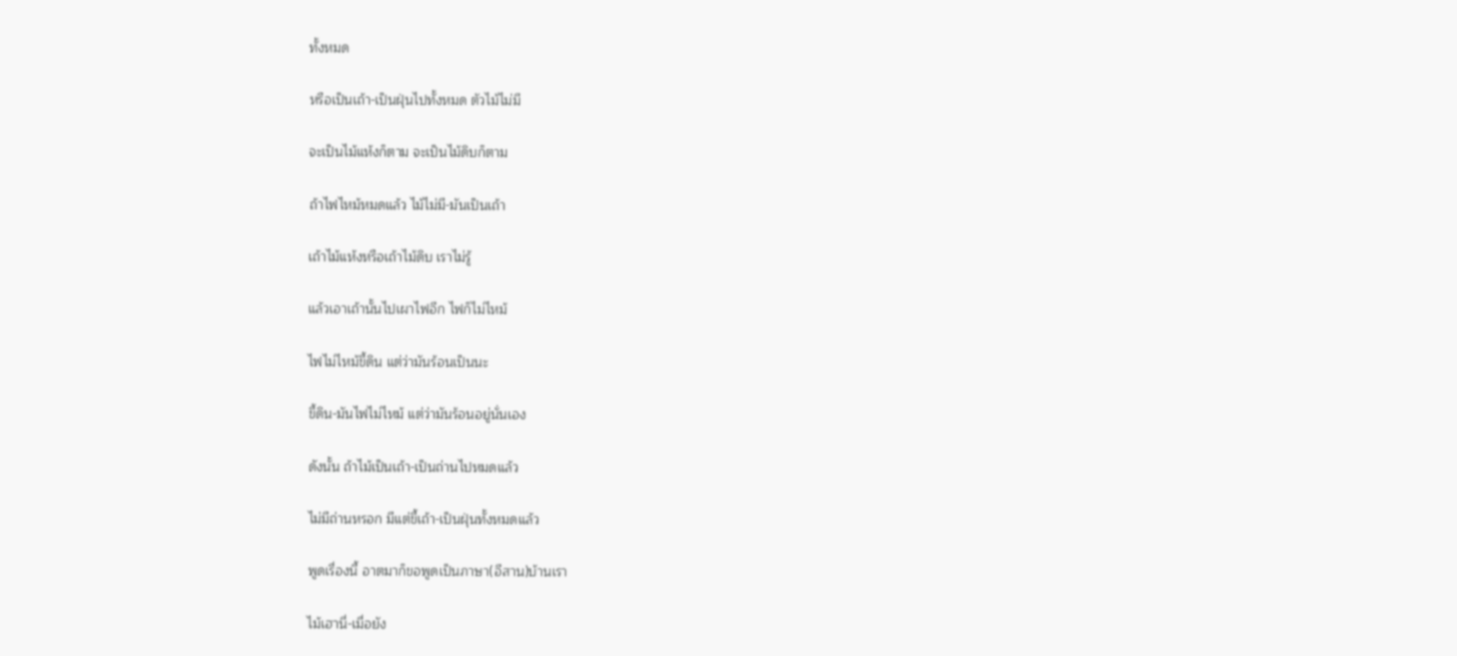ทั้งหมด

หรือเป็นเถ้า-เป็นฝุ่นไปทั้งหมด ตัวไม้ไม่มี

จะเป็นไม้แห้งก็ตาม จะเป็นไม้ดิบก็ตาม

ถ้าไฟไหม้หมดแล้ว ไม้ไม่มี-มันเป็นเถ้า

เถ้าไม้แห้งหรือเถ้าไม้ดิบ เราไม่รู้

แล้วเอาเถ้านั้นไปเผาไฟอีก ไฟก็ไม่ไหม้

ไฟไม่ไหม้ขี้ดิน แต่ว่ามันร้อนเป็นนะ

ขี้ดิน-มันไฟไม่ไหม้ แต่ว่ามันร้อนอยู่นั่นเอง

ดังนั้น ถ้าไม้เป็นเถ้า-เป็นถ่านไปหมดแล้ว

ไม่มีถ่านหรอก มีแต่ขี้เถ้า-เป็นฝุ่นทั้งหมดแล้ว

พูดเรื่องนี้ อาตมาก็ขอพูดเป็นภาษา(อีสาน)บ้านเรา

ไม้เฮานี่-เมื่อยัง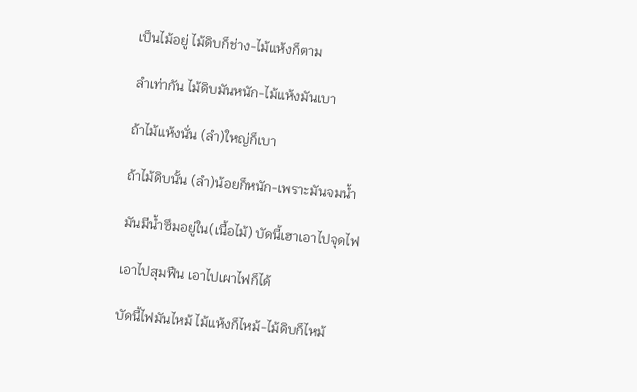เป็นไม้อยู่ ไม้ดิบก็ช่าง-ไม้แห้งก็ตาม

ลำเท่ากัน ไม้ดิบมันหนัก-ไม้แห้งมันเบา

ถ้าไม้แห้งนั่น (ลำ)ใหญ่ก็เบา

ถ้าไม้ดิบนั้น (ลำ)น้อยก็หนัก-เพราะมันจมน้ำ

มันมีน้ำซึมอยู่ใน(เนื้อไม้) บัดนี้เฮาเอาไปจุดไฟ

เอาไปสุมฟืน เอาไปเผาไฟก็ได้

บัดนี้ไฟมันไหม้ ไม้แห้งก็ไหม้-ไม้ดิบก็ไหม้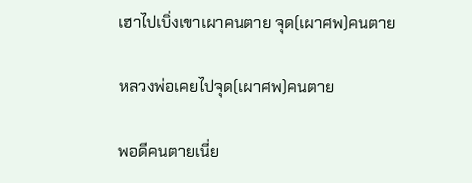เฮาไปเบิ่งเขาเผาคนตาย จุด(เผาศพ)คนตาย

หลวงพ่อเคยไปจุด(เผาศพ)คนตาย

พอดีคนตายเนี่ย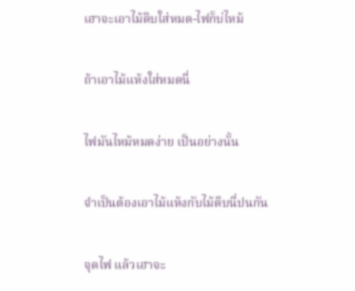เฮาจะเอาไม้ดิบใส่หมด-ไฟก็บ่ไหม้

ถ้าเอาไม้แห้งใส่หมดนี่

ไฟมันไหม้หมดง่าย เป็นอย่างนั้น

จำเป็นต้องเอาไม้แห้งกับไม้ดิบนี่ปนกัน

จุดไฟ แล้วเฮาจะ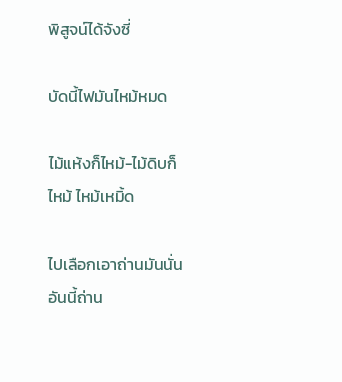พิสูจน์ได้จังซี่

บัดนี้ไฟมันไหม้หมด

ไม้แห้งก็ไหม้-ไม้ดิบก็ไหม้ ไหม้เหมิ้ด

ไปเลือกเอาถ่านมันนั่น อันนี้ถ่าน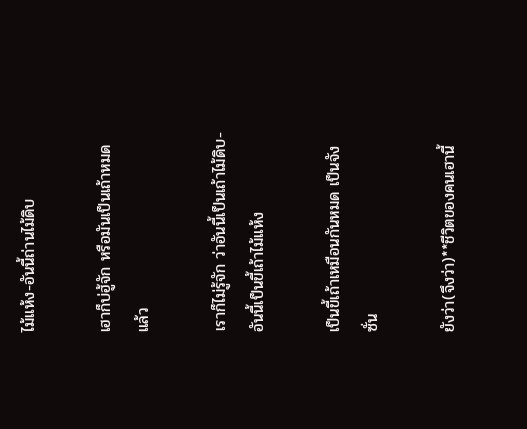ไม้แห้ง-อันนี้ถ่านไม้ดิบ

เฮาก็บ่ฮู้จัก หรือมันเป็นเถ้าหมดแล้ว

เราก็ไม่รู้จัก ว่าอันนี้เป็นเถ้าไม้ดิบ-อันนี้เป็นขี้เถ้าไม้แห้ง

เป็นขี้เถ้าเหมือนกันหมด เป็นจังซั่น

ยังว่า(จึงว่า)**ชีวิตของคนเฮานี้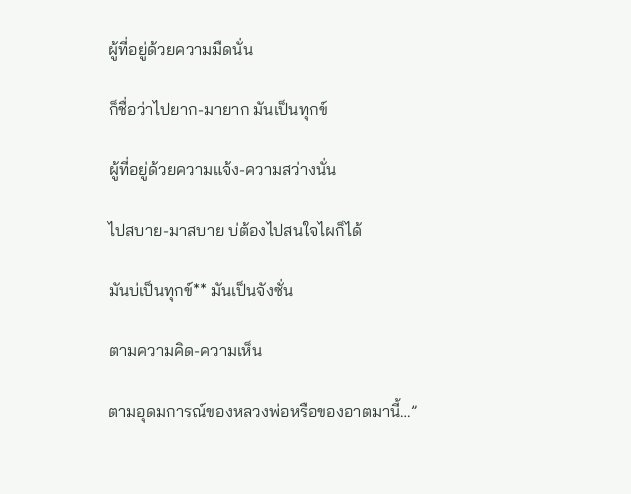ผู้ที่อยู่ด้วยความมืดนั่น

ก็ชื่อว่าไปยาก-มายาก มันเป็นทุกข์

ผู้ที่อยู่ด้วยความแจ้ง-ความสว่างนั่น

ไปสบาย-มาสบาย บ่ต้องไปสนใจไผก็ได้

มันบ่เป็นทุกข์** มันเป็นจังซั่น

ตามความคิด-ความเห็น

ตามอุดมการณ์ของหลวงพ่อหรือของอาตมานี้…”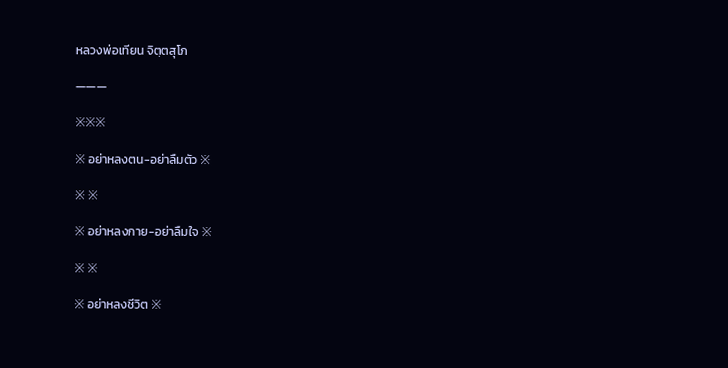หลวงพ่อเทียน จิตฺตสุโภ

———

※※※

※ อย่าหลงตน-อย่าลืมตัว ※

※ ※

※ อย่าหลงกาย-อย่าลืมใจ ※

※ ※

※ อย่าหลงชีวิต ※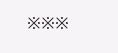※※※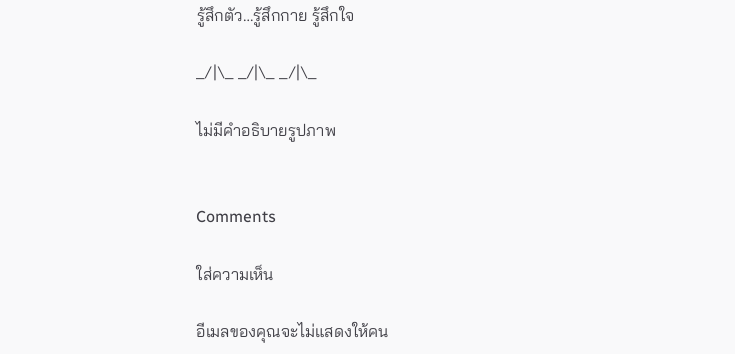รู้สึกตัว…รู้สึกกาย รู้สึกใจ

_/|\_ _/|\_ _/|\_

ไม่มีคำอธิบายรูปภาพ


Comments

ใส่ความเห็น

อีเมลของคุณจะไม่แสดงให้คน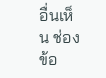อื่นเห็น ช่องข้อ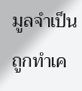มูลจำเป็นถูกทำเค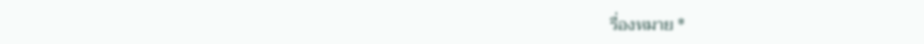รื่องหมาย *